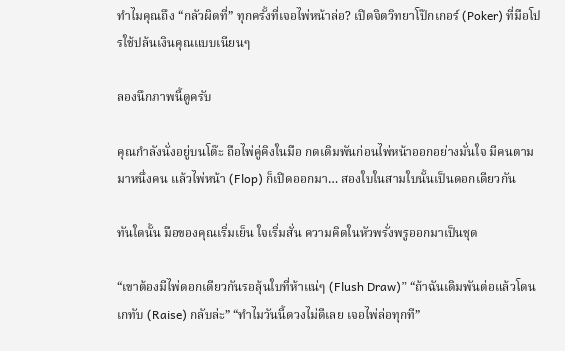ทำไมคุณถึง “กลัวผิดที่” ทุกครั้งที่เจอไพ่หน้าล่อ? เปิดจิตวิทยาโป๊กเกอร์ (Poker) ที่มือโปรใช้ปล้นเงินคุณแบบเนียนๆ

ลองนึกภาพนี้ดูครับ

คุณกำลังนั่งอยู่บนโต๊ะ ถือไพ่คู่คิงในมือ กดเดิมพันก่อนไพ่หน้าออกอย่างมั่นใจ มีคนตามมาหนึ่งคน แล้วไพ่หน้า (Flop) ก็เปิดออกมา… สองใบในสามใบนั้นเป็นดอกเดียวกัน

ทันใดนั้น มือของคุณเริ่มเย็น ใจเริ่มสั่น ความคิดในหัวพรั่งพรูออกมาเป็นชุด

“เขาต้องมีไพ่ดอกเดียวกันรอลุ้นใบที่ห้าแน่ๆ (Flush Draw)” “ถ้าฉันเดิมพันต่อแล้วโดนเกทับ (Raise) กลับล่ะ” “ทำไมวันนี้ดวงไม่ดีเลย เจอไพ่ล่อทุกที”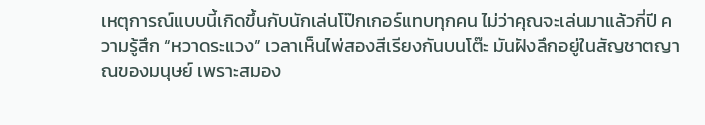เหตุการณ์แบบนี้เกิดขึ้นกับนักเล่นโป๊กเกอร์แทบทุกคน ไม่ว่าคุณจะเล่นมาแล้วกี่ปี ความรู้สึก “หวาดระแวง” เวลาเห็นไพ่สองสีเรียงกันบนโต๊ะ มันฝังลึกอยู่ในสัญชาตญาณของมนุษย์ เพราะสมอง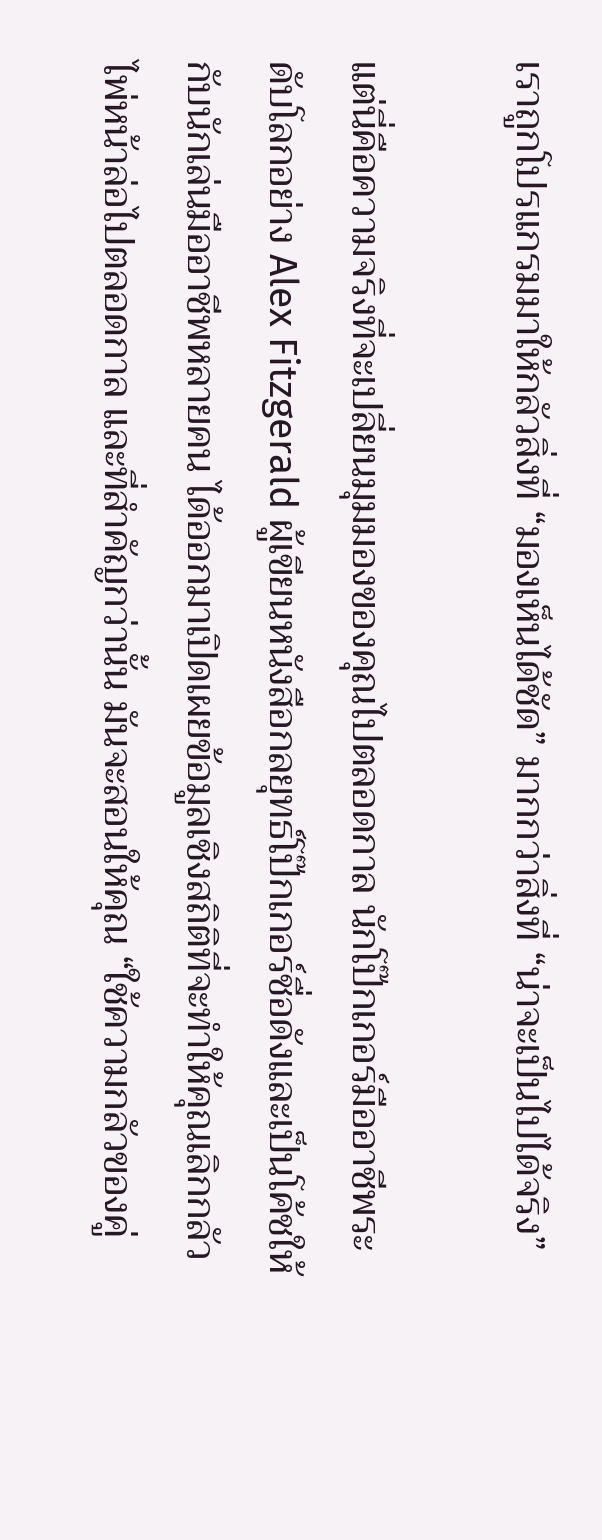เราถูกโปรแกรมมาให้กลัวสิ่งที่ “มองเห็นได้ชัด” มากกว่าสิ่งที่ “น่าจะเป็นไปได้จริง”

แต่นี่คือความจริงที่จะเปลี่ยนมุมมองของคุณไปตลอดกาล นักโป๊กเกอร์มืออาชีพระดับโลกอย่าง Alex Fitzgerald ผู้เขียนหนังสือกลยุทธ์โป๊กเกอร์ชื่อดังและเป็นโค้ชให้กับนักเล่นมืออาชีพหลายคน ได้ออกมาเปิดเผยข้อมูลเชิงสถิติที่จะทำให้คุณเลิกกลัวไพ่หน้าล่อไปตลอดกาล และที่สำคัญกว่านั้น มันจะสอนให้คุณ “ใช้ความกลัวของคู่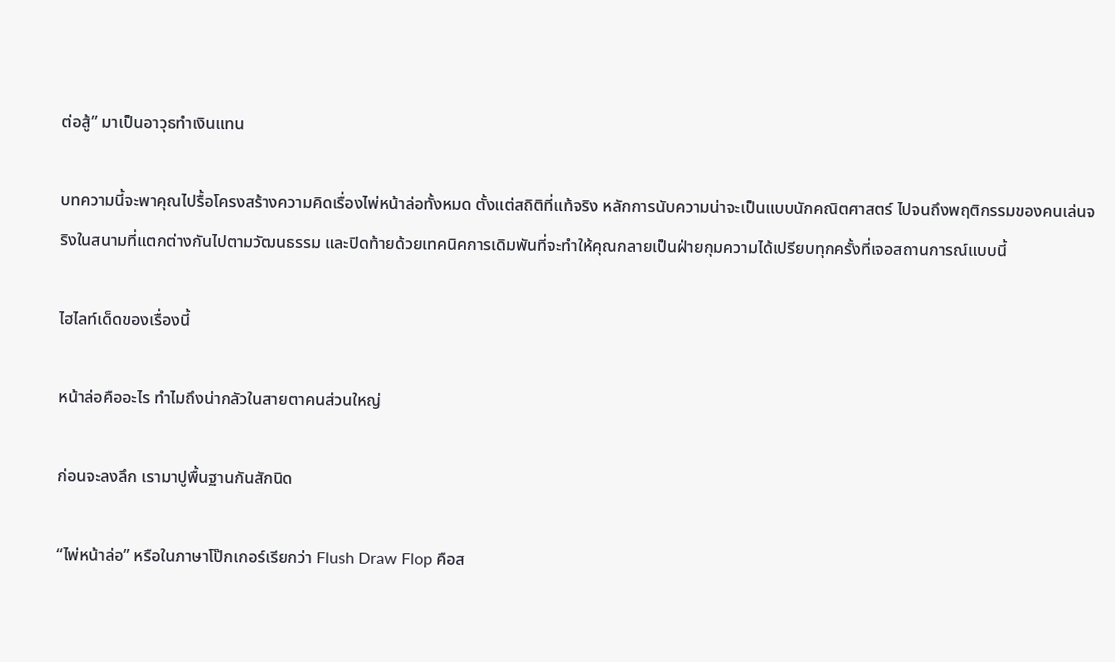ต่อสู้” มาเป็นอาวุธทำเงินแทน

บทความนี้จะพาคุณไปรื้อโครงสร้างความคิดเรื่องไพ่หน้าล่อทั้งหมด ตั้งแต่สถิติที่แท้จริง หลักการนับความน่าจะเป็นแบบนักคณิตศาสตร์ ไปจนถึงพฤติกรรมของคนเล่นจริงในสนามที่แตกต่างกันไปตามวัฒนธรรม และปิดท้ายด้วยเทคนิคการเดิมพันที่จะทำให้คุณกลายเป็นฝ่ายกุมความได้เปรียบทุกครั้งที่เจอสถานการณ์แบบนี้

ไฮไลท์เด็ดของเรื่องนี้

หน้าล่อคืออะไร ทำไมถึงน่ากลัวในสายตาคนส่วนใหญ่

ก่อนจะลงลึก เรามาปูพื้นฐานกันสักนิด

“ไพ่หน้าล่อ” หรือในภาษาโป๊กเกอร์เรียกว่า Flush Draw Flop คือส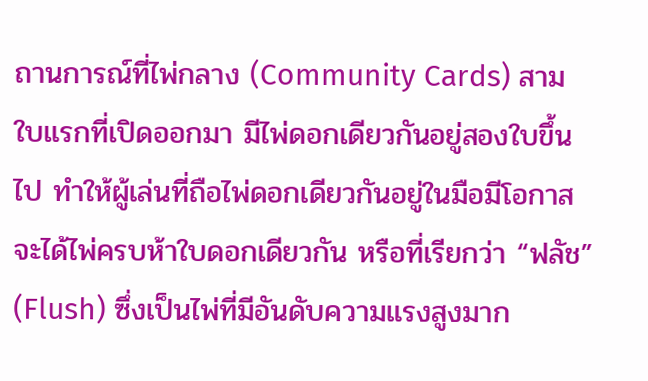ถานการณ์ที่ไพ่กลาง (Community Cards) สามใบแรกที่เปิดออกมา มีไพ่ดอกเดียวกันอยู่สองใบขึ้นไป ทำให้ผู้เล่นที่ถือไพ่ดอกเดียวกันอยู่ในมือมีโอกาสจะได้ไพ่ครบห้าใบดอกเดียวกัน หรือที่เรียกว่า “ฟลัช” (Flush) ซึ่งเป็นไพ่ที่มีอันดับความแรงสูงมาก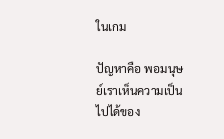ในเกม

ปัญหาคือ พอมนุษย์เราเห็นความเป็นไปได้ของ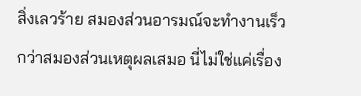สิ่งเลวร้าย สมองส่วนอารมณ์จะทำงานเร็วกว่าสมองส่วนเหตุผลเสมอ นี่ไม่ใช่แค่เรื่อง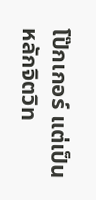โป๊กเกอร์ แต่เป็นหลักจิตวิท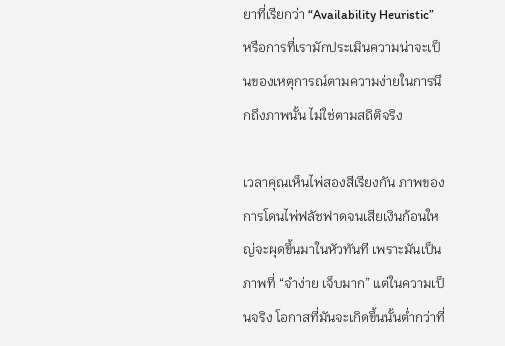ยาที่เรียกว่า “Availability Heuristic” หรือการที่เรามักประเมินความน่าจะเป็นของเหตุการณ์ตามความง่ายในการนึกถึงภาพนั้น ไม่ใช่ตามสถิติจริง

เวลาคุณเห็นไพ่สองสีเรียงกัน ภาพของการโดนไพ่ฟลัชฟาดจนเสียเงินก้อนใหญ่จะผุดขึ้นมาในหัวทันที เพราะมันเป็นภาพที่ “จำง่าย เจ็บมาก” แต่ในความเป็นจริง โอกาสที่มันจะเกิดขึ้นนั้นต่ำกว่าที่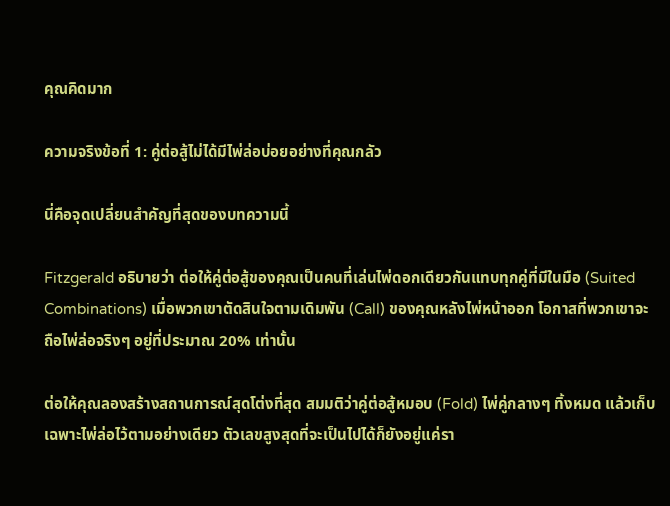คุณคิดมาก

ความจริงข้อที่ 1: คู่ต่อสู้ไม่ได้มีไพ่ล่อบ่อยอย่างที่คุณกลัว

นี่คือจุดเปลี่ยนสำคัญที่สุดของบทความนี้

Fitzgerald อธิบายว่า ต่อให้คู่ต่อสู้ของคุณเป็นคนที่เล่นไพ่ดอกเดียวกันแทบทุกคู่ที่มีในมือ (Suited Combinations) เมื่อพวกเขาตัดสินใจตามเดิมพัน (Call) ของคุณหลังไพ่หน้าออก โอกาสที่พวกเขาจะถือไพ่ล่อจริงๆ อยู่ที่ประมาณ 20% เท่านั้น

ต่อให้คุณลองสร้างสถานการณ์สุดโต่งที่สุด สมมติว่าคู่ต่อสู้หมอบ (Fold) ไพ่คู่กลางๆ ทิ้งหมด แล้วเก็บเฉพาะไพ่ล่อไว้ตามอย่างเดียว ตัวเลขสูงสุดที่จะเป็นไปได้ก็ยังอยู่แค่รา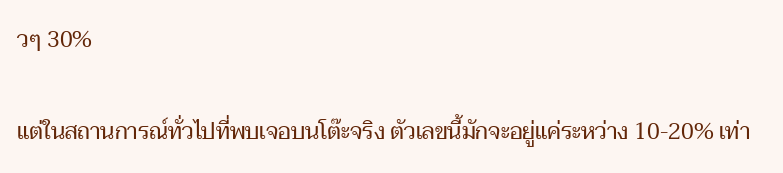วๆ 30%

แต่ในสถานการณ์ทั่วไปที่พบเจอบนโต๊ะจริง ตัวเลขนี้มักจะอยู่แค่ระหว่าง 10-20% เท่า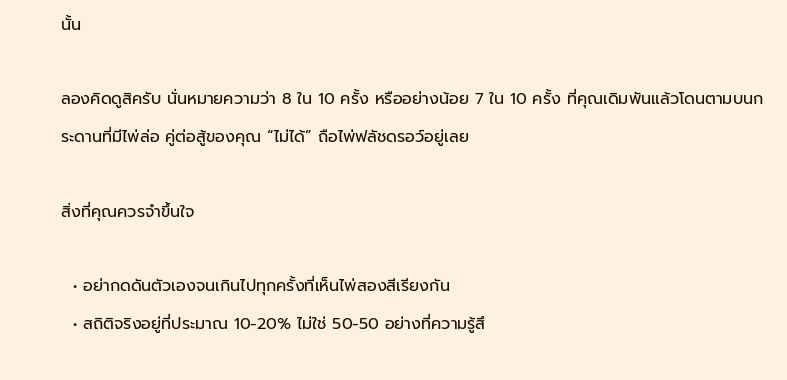นั้น

ลองคิดดูสิครับ นั่นหมายความว่า 8 ใน 10 ครั้ง หรืออย่างน้อย 7 ใน 10 ครั้ง ที่คุณเดิมพันแล้วโดนตามบนกระดานที่มีไพ่ล่อ คู่ต่อสู้ของคุณ “ไม่ได้” ถือไพ่ฟลัชดรอว์อยู่เลย

สิ่งที่คุณควรจำขึ้นใจ

  • อย่ากดดันตัวเองจนเกินไปทุกครั้งที่เห็นไพ่สองสีเรียงกัน
  • สถิติจริงอยู่ที่ประมาณ 10-20% ไม่ใช่ 50-50 อย่างที่ความรู้สึ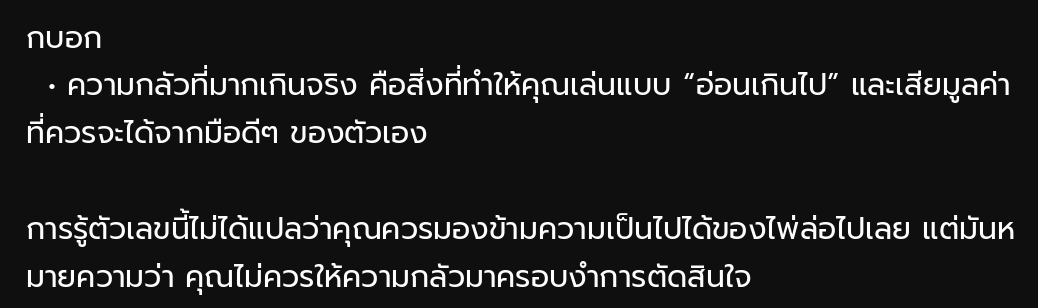กบอก
  • ความกลัวที่มากเกินจริง คือสิ่งที่ทำให้คุณเล่นแบบ “อ่อนเกินไป” และเสียมูลค่าที่ควรจะได้จากมือดีๆ ของตัวเอง

การรู้ตัวเลขนี้ไม่ได้แปลว่าคุณควรมองข้ามความเป็นไปได้ของไพ่ล่อไปเลย แต่มันหมายความว่า คุณไม่ควรให้ความกลัวมาครอบงำการตัดสินใจ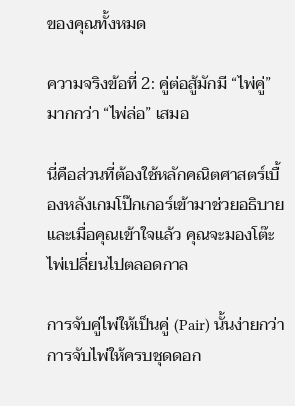ของคุณทั้งหมด

ความจริงข้อที่ 2: คู่ต่อสู้มักมี “ไพ่คู่” มากกว่า “ไพ่ล่อ” เสมอ

นี่คือส่วนที่ต้องใช้หลักคณิตศาสตร์เบื้องหลังเกมโป๊กเกอร์เข้ามาช่วยอธิบาย และเมื่อคุณเข้าใจแล้ว คุณจะมองโต๊ะไพ่เปลี่ยนไปตลอดกาล

การจับคู่ไพ่ให้เป็นคู่ (Pair) นั้นง่ายกว่าการจับไพ่ให้ครบชุดดอก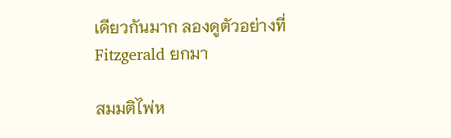เดียวกันมาก ลองดูตัวอย่างที่ Fitzgerald ยกมา

สมมติไพ่ห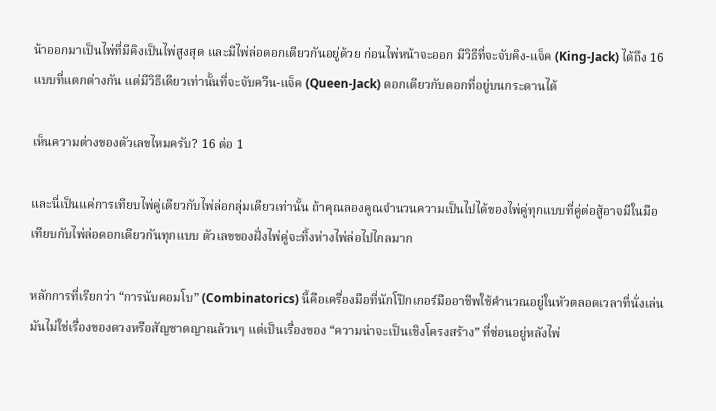น้าออกมาเป็นไพ่ที่มีคิงเป็นไพ่สูงสุด และมีไพ่ล่อดอกเดียวกันอยู่ด้วย ก่อนไพ่หน้าจะออก มีวิธีที่จะจับคิง-แจ็ค (King-Jack) ได้ถึง 16 แบบที่แตกต่างกัน แต่มีวิธีเดียวเท่านั้นที่จะจับควีน-แจ็ค (Queen-Jack) ดอกเดียวกับดอกที่อยู่บนกระดานได้

เห็นความต่างของตัวเลขไหมครับ? 16 ต่อ 1

และนี่เป็นแค่การเทียบไพ่คู่เดียวกับไพ่ล่อกลุ่มเดียวเท่านั้น ถ้าคุณลองคูณจำนวนความเป็นไปได้ของไพ่คู่ทุกแบบที่คู่ต่อสู้อาจมีในมือ เทียบกับไพ่ล่อดอกเดียวกันทุกแบบ ตัวเลขของฝั่งไพ่คู่จะทิ้งห่างไพ่ล่อไปไกลมาก

หลักการที่เรียกว่า “การนับคอมโบ” (Combinatorics) นี้คือเครื่องมือที่นักโป๊กเกอร์มืออาชีพใช้คำนวณอยู่ในหัวตลอดเวลาที่นั่งเล่น มันไม่ใช่เรื่องของดวงหรือสัญชาตญาณล้วนๆ แต่เป็นเรื่องของ “ความน่าจะเป็นเชิงโครงสร้าง” ที่ซ่อนอยู่หลังไพ่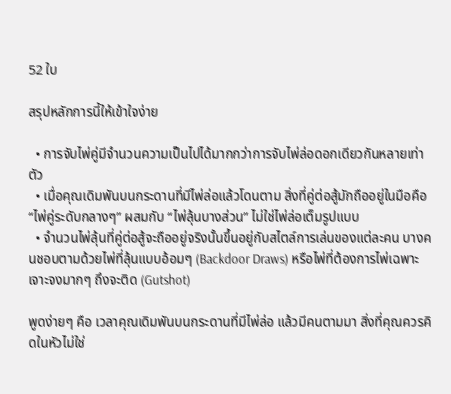52 ใบ

สรุปหลักการนี้ให้เข้าใจง่าย

  • การจับไพ่คู่มีจำนวนความเป็นไปได้มากกว่าการจับไพ่ล่อดอกเดียวกันหลายเท่าตัว
  • เมื่อคุณเดิมพันบนกระดานที่มีไพ่ล่อแล้วโดนตาม สิ่งที่คู่ต่อสู้มักถืออยู่ในมือคือ “ไพ่คู่ระดับกลางๆ” ผสมกับ “ไพ่ลุ้นบางส่วน” ไม่ใช่ไพ่ล่อเต็มรูปแบบ
  • จำนวนไพ่ลุ้นที่คู่ต่อสู้จะถืออยู่จริงนั้นขึ้นอยู่กับสไตล์การเล่นของแต่ละคน บางคนชอบตามด้วยไพ่ที่ลุ้นแบบอ้อมๆ (Backdoor Draws) หรือไพ่ที่ต้องการไพ่เฉพาะเจาะจงมากๆ ถึงจะติด (Gutshot)

พูดง่ายๆ คือ เวลาคุณเดิมพันบนกระดานที่มีไพ่ล่อ แล้วมีคนตามมา สิ่งที่คุณควรคิดในหัวไม่ใช่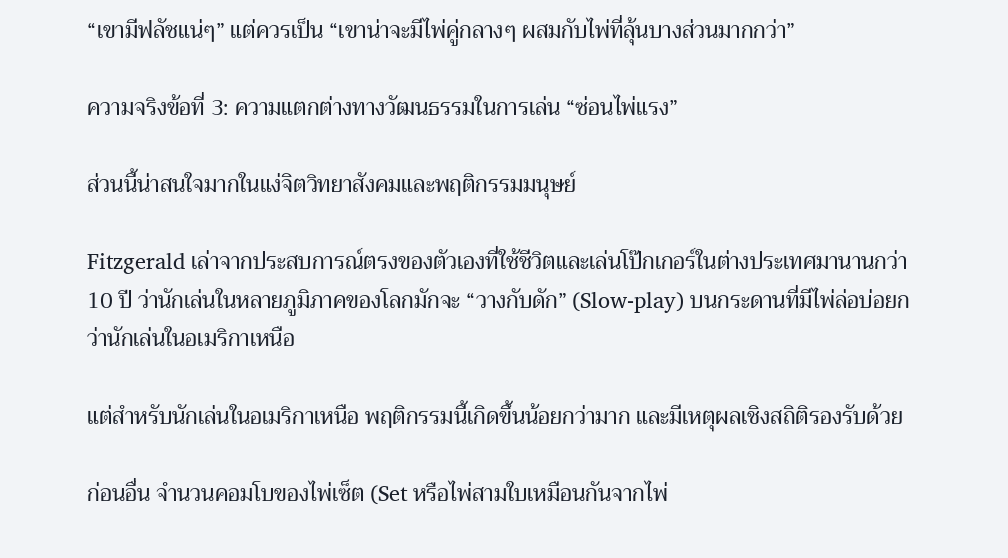“เขามีฟลัชแน่ๆ” แต่ควรเป็น “เขาน่าจะมีไพ่คู่กลางๆ ผสมกับไพ่ที่ลุ้นบางส่วนมากกว่า”

ความจริงข้อที่ 3: ความแตกต่างทางวัฒนธรรมในการเล่น “ซ่อนไพ่แรง”

ส่วนนี้น่าสนใจมากในแง่จิตวิทยาสังคมและพฤติกรรมมนุษย์

Fitzgerald เล่าจากประสบการณ์ตรงของตัวเองที่ใช้ชีวิตและเล่นโป๊กเกอร์ในต่างประเทศมานานกว่า 10 ปี ว่านักเล่นในหลายภูมิภาคของโลกมักจะ “วางกับดัก” (Slow-play) บนกระดานที่มีไพ่ล่อบ่อยกว่านักเล่นในอเมริกาเหนือ

แต่สำหรับนักเล่นในอเมริกาเหนือ พฤติกรรมนี้เกิดขึ้นน้อยกว่ามาก และมีเหตุผลเชิงสถิติรองรับด้วย

ก่อนอื่น จำนวนคอมโบของไพ่เซ็ต (Set หรือไพ่สามใบเหมือนกันจากไพ่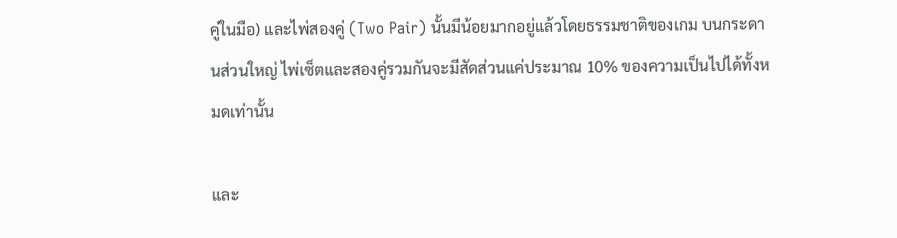คู่ในมือ) และไพ่สองคู่ (Two Pair) นั้นมีน้อยมากอยู่แล้วโดยธรรมชาติของเกม บนกระดานส่วนใหญ่ ไพ่เซ็ตและสองคู่รวมกันจะมีสัดส่วนแค่ประมาณ 10% ของความเป็นไปได้ทั้งหมดเท่านั้น

และ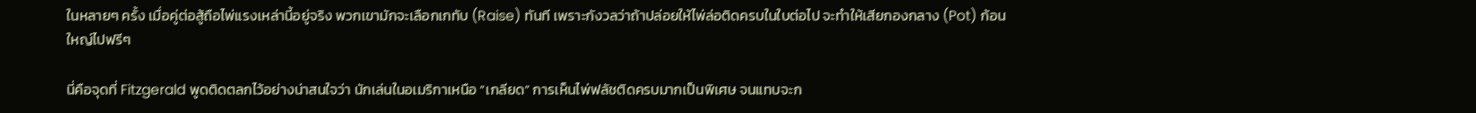ในหลายๆ ครั้ง เมื่อคู่ต่อสู้ถือไพ่แรงเหล่านี้อยู่จริง พวกเขามักจะเลือกเกทับ (Raise) ทันที เพราะกังวลว่าถ้าปล่อยให้ไพ่ล่อติดครบในใบต่อไป จะทำให้เสียกองกลาง (Pot) ก้อนใหญ่ไปฟรีๆ

นี่คือจุดที่ Fitzgerald พูดติดตลกไว้อย่างน่าสนใจว่า นักเล่นในอเมริกาเหนือ “เกลียด” การเห็นไพ่ฟลัชติดครบมากเป็นพิเศษ จนแทบจะก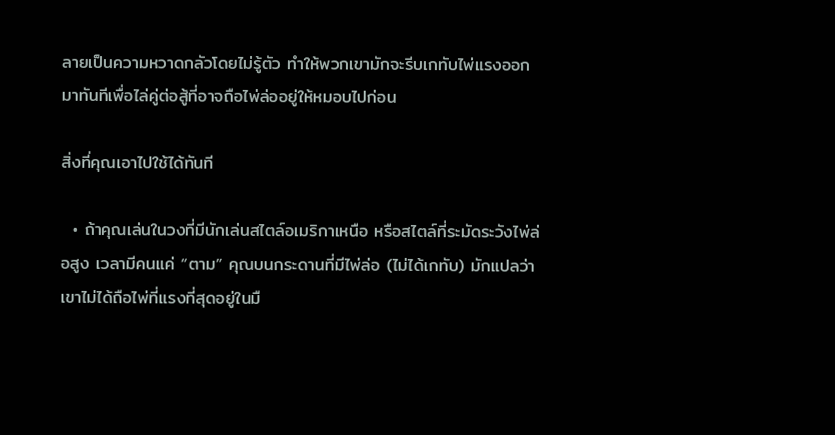ลายเป็นความหวาดกลัวโดยไม่รู้ตัว ทำให้พวกเขามักจะรีบเกทับไพ่แรงออกมาทันทีเพื่อไล่คู่ต่อสู้ที่อาจถือไพ่ล่ออยู่ให้หมอบไปก่อน

สิ่งที่คุณเอาไปใช้ได้ทันที

  • ถ้าคุณเล่นในวงที่มีนักเล่นสไตล์อเมริกาเหนือ หรือสไตล์ที่ระมัดระวังไพ่ล่อสูง เวลามีคนแค่ “ตาม” คุณบนกระดานที่มีไพ่ล่อ (ไม่ได้เกทับ) มักแปลว่าเขาไม่ได้ถือไพ่ที่แรงที่สุดอยู่ในมื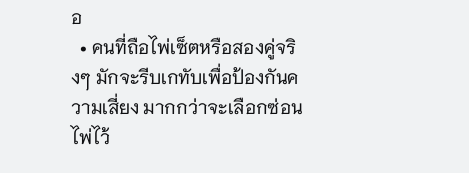อ
  • คนที่ถือไพ่เซ็ตหรือสองคู่จริงๆ มักจะรีบเกทับเพื่อป้องกันความเสี่ยง มากกว่าจะเลือกซ่อนไพ่ไว้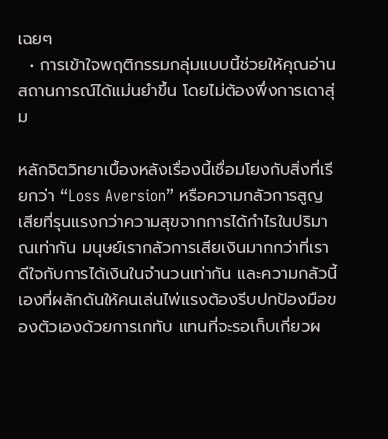เฉยๆ
  • การเข้าใจพฤติกรรมกลุ่มแบบนี้ช่วยให้คุณอ่านสถานการณ์ได้แม่นยำขึ้น โดยไม่ต้องพึ่งการเดาสุ่ม

หลักจิตวิทยาเบื้องหลังเรื่องนี้เชื่อมโยงกับสิ่งที่เรียกว่า “Loss Aversion” หรือความกลัวการสูญเสียที่รุนแรงกว่าความสุขจากการได้กำไรในปริมาณเท่ากัน มนุษย์เรากลัวการเสียเงินมากกว่าที่เราดีใจกับการได้เงินในจำนวนเท่ากัน และความกลัวนี้เองที่ผลักดันให้คนเล่นไพ่แรงต้องรีบปกป้องมือของตัวเองด้วยการเกทับ แทนที่จะรอเก็บเกี่ยวผ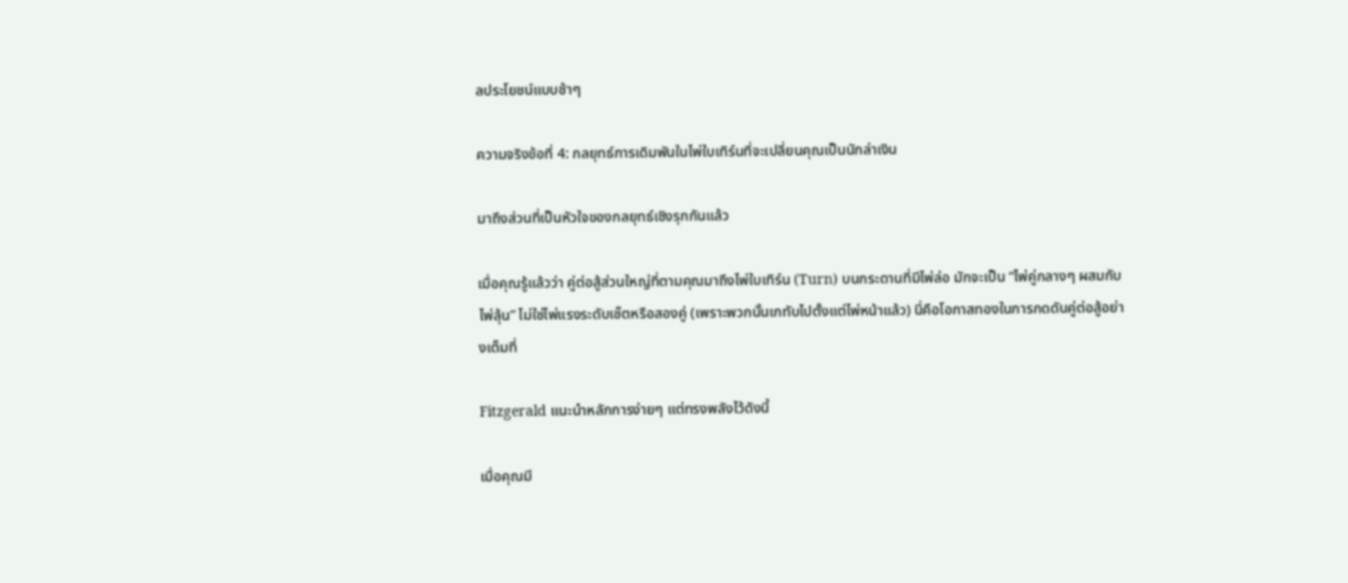ลประโยชน์แบบช้าๆ

ความจริงข้อที่ 4: กลยุทธ์การเดิมพันในไพ่ใบเทิร์นที่จะเปลี่ยนคุณเป็นนักล่าเงิน

มาถึงส่วนที่เป็นหัวใจของกลยุทธ์เชิงรุกกันแล้ว

เมื่อคุณรู้แล้วว่า คู่ต่อสู้ส่วนใหญ่ที่ตามคุณมาถึงไพ่ใบเทิร์น (Turn) บนกระดานที่มีไพ่ล่อ มักจะเป็น “ไพ่คู่กลางๆ ผสมกับไพ่ลุ้น” ไม่ใช่ไพ่แรงระดับเซ็ตหรือสองคู่ (เพราะพวกนั้นเกทับไปตั้งแต่ไพ่หน้าแล้ว) นี่คือโอกาสทองในการกดดันคู่ต่อสู้อย่างเต็มที่

Fitzgerald แนะนำหลักการง่ายๆ แต่ทรงพลังไว้ดังนี้

เมื่อคุณมี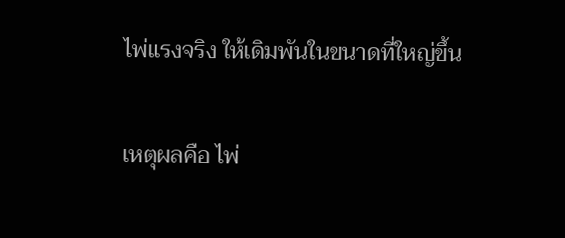ไพ่แรงจริง ให้เดิมพันในขนาดที่ใหญ่ขึ้น

เหตุผลคือ ไพ่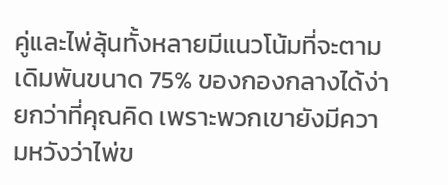คู่และไพ่ลุ้นทั้งหลายมีแนวโน้มที่จะตามเดิมพันขนาด 75% ของกองกลางได้ง่ายกว่าที่คุณคิด เพราะพวกเขายังมีความหวังว่าไพ่ข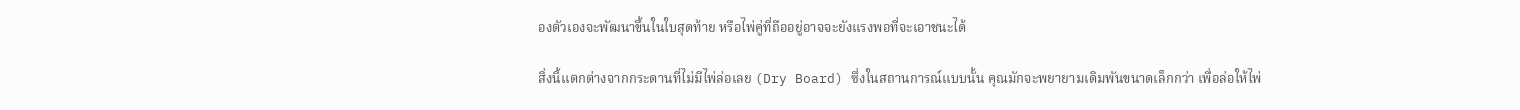องตัวเองจะพัฒนาขึ้นในใบสุดท้าย หรือไพ่คู่ที่ถืออยู่อาจจะยังแรงพอที่จะเอาชนะได้

สิ่งนี้แตกต่างจากกระดานที่ไม่มีไพ่ล่อเลย (Dry Board) ซึ่งในสถานการณ์แบบนั้น คุณมักจะพยายามเดิมพันขนาดเล็กกว่า เพื่อล่อให้ไพ่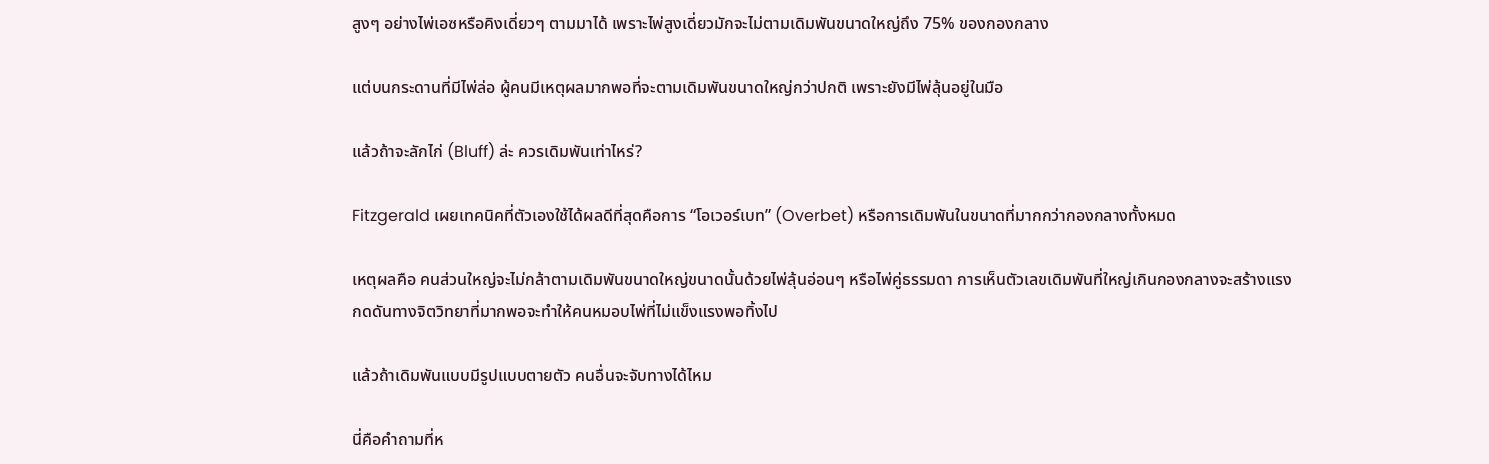สูงๆ อย่างไพ่เอซหรือคิงเดี่ยวๆ ตามมาได้ เพราะไพ่สูงเดี่ยวมักจะไม่ตามเดิมพันขนาดใหญ่ถึง 75% ของกองกลาง

แต่บนกระดานที่มีไพ่ล่อ ผู้คนมีเหตุผลมากพอที่จะตามเดิมพันขนาดใหญ่กว่าปกติ เพราะยังมีไพ่ลุ้นอยู่ในมือ

แล้วถ้าจะลักไก่ (Bluff) ล่ะ ควรเดิมพันเท่าไหร่?

Fitzgerald เผยเทคนิคที่ตัวเองใช้ได้ผลดีที่สุดคือการ “โอเวอร์เบท” (Overbet) หรือการเดิมพันในขนาดที่มากกว่ากองกลางทั้งหมด

เหตุผลคือ คนส่วนใหญ่จะไม่กล้าตามเดิมพันขนาดใหญ่ขนาดนั้นด้วยไพ่ลุ้นอ่อนๆ หรือไพ่คู่ธรรมดา การเห็นตัวเลขเดิมพันที่ใหญ่เกินกองกลางจะสร้างแรงกดดันทางจิตวิทยาที่มากพอจะทำให้คนหมอบไพ่ที่ไม่แข็งแรงพอทิ้งไป

แล้วถ้าเดิมพันแบบมีรูปแบบตายตัว คนอื่นจะจับทางได้ไหม

นี่คือคำถามที่ห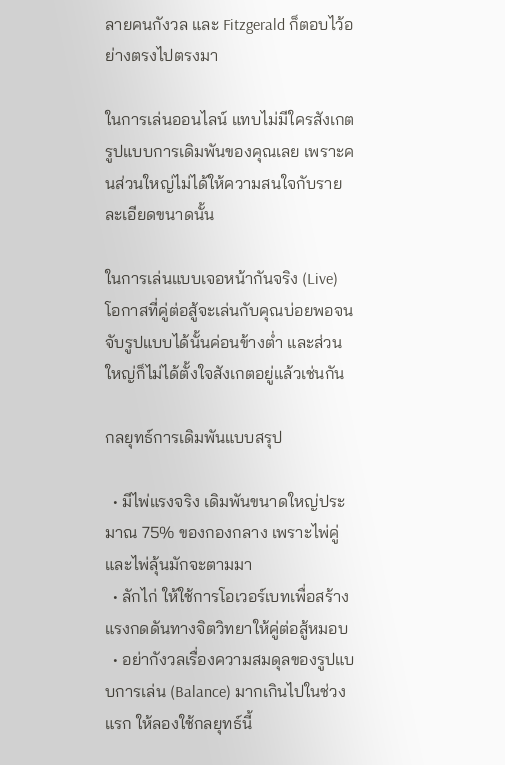ลายคนกังวล และ Fitzgerald ก็ตอบไว้อย่างตรงไปตรงมา

ในการเล่นออนไลน์ แทบไม่มีใครสังเกตรูปแบบการเดิมพันของคุณเลย เพราะคนส่วนใหญ่ไม่ได้ให้ความสนใจกับรายละเอียดขนาดนั้น

ในการเล่นแบบเจอหน้ากันจริง (Live) โอกาสที่คู่ต่อสู้จะเล่นกับคุณบ่อยพอจนจับรูปแบบได้นั้นค่อนข้างต่ำ และส่วนใหญ่ก็ไม่ได้ตั้งใจสังเกตอยู่แล้วเช่นกัน

กลยุทธ์การเดิมพันแบบสรุป

  • มีไพ่แรงจริง เดิมพันขนาดใหญ่ประมาณ 75% ของกองกลาง เพราะไพ่คู่และไพ่ลุ้นมักจะตามมา
  • ลักไก่ ให้ใช้การโอเวอร์เบทเพื่อสร้างแรงกดดันทางจิตวิทยาให้คู่ต่อสู้หมอบ
  • อย่ากังวลเรื่องความสมดุลของรูปแบบการเล่น (Balance) มากเกินไปในช่วงแรก ให้ลองใช้กลยุทธ์นี้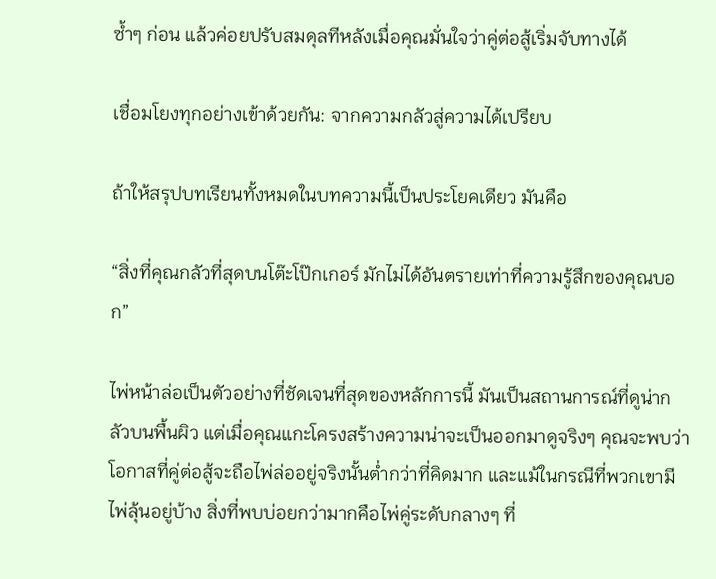ซ้ำๆ ก่อน แล้วค่อยปรับสมดุลทีหลังเมื่อคุณมั่นใจว่าคู่ต่อสู้เริ่มจับทางได้

เชื่อมโยงทุกอย่างเข้าด้วยกัน: จากความกลัวสู่ความได้เปรียบ

ถ้าให้สรุปบทเรียนทั้งหมดในบทความนี้เป็นประโยคเดียว มันคือ

“สิ่งที่คุณกลัวที่สุดบนโต๊ะโป๊กเกอร์ มักไม่ได้อันตรายเท่าที่ความรู้สึกของคุณบอก”

ไพ่หน้าล่อเป็นตัวอย่างที่ชัดเจนที่สุดของหลักการนี้ มันเป็นสถานการณ์ที่ดูน่ากลัวบนพื้นผิว แต่เมื่อคุณแกะโครงสร้างความน่าจะเป็นออกมาดูจริงๆ คุณจะพบว่าโอกาสที่คู่ต่อสู้จะถือไพ่ล่ออยู่จริงนั้นต่ำกว่าที่คิดมาก และแม้ในกรณีที่พวกเขามีไพ่ลุ้นอยู่บ้าง สิ่งที่พบบ่อยกว่ามากคือไพ่คู่ระดับกลางๆ ที่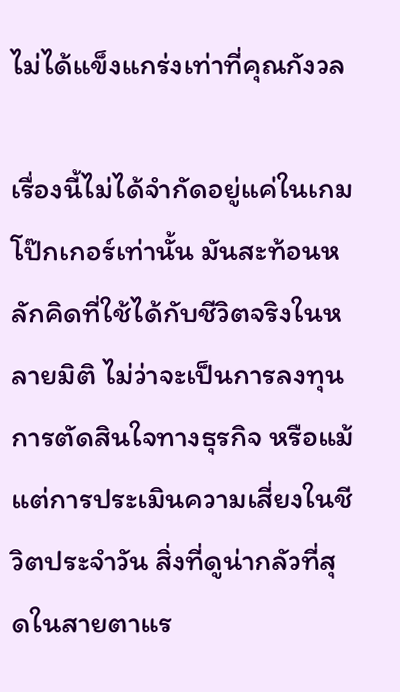ไม่ได้แข็งแกร่งเท่าที่คุณกังวล

เรื่องนี้ไม่ได้จำกัดอยู่แค่ในเกมโป๊กเกอร์เท่านั้น มันสะท้อนหลักคิดที่ใช้ได้กับชีวิตจริงในหลายมิติ ไม่ว่าจะเป็นการลงทุน การตัดสินใจทางธุรกิจ หรือแม้แต่การประเมินความเสี่ยงในชีวิตประจำวัน สิ่งที่ดูน่ากลัวที่สุดในสายตาแร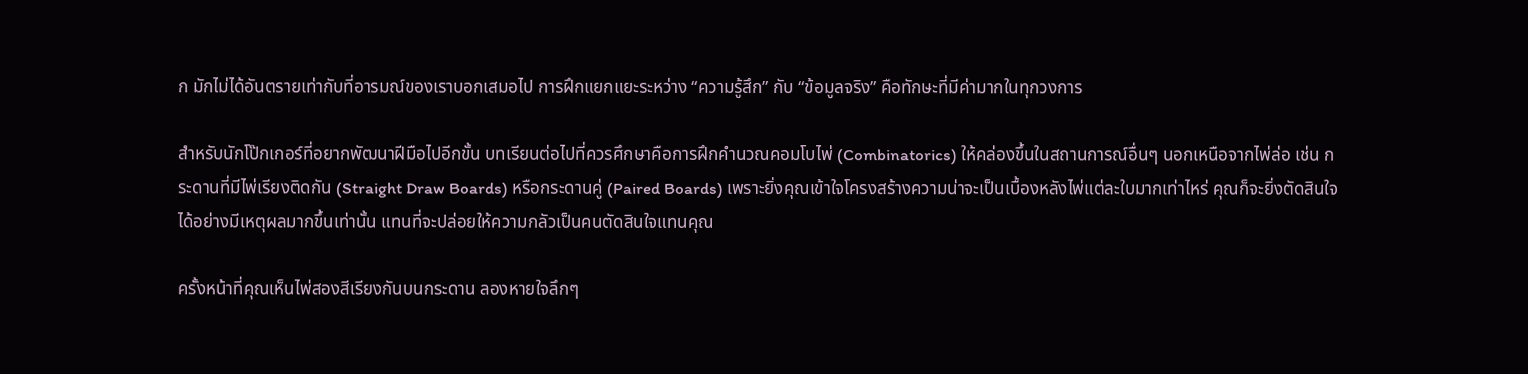ก มักไม่ได้อันตรายเท่ากับที่อารมณ์ของเราบอกเสมอไป การฝึกแยกแยะระหว่าง “ความรู้สึก” กับ “ข้อมูลจริง” คือทักษะที่มีค่ามากในทุกวงการ

สำหรับนักโป๊กเกอร์ที่อยากพัฒนาฝีมือไปอีกขั้น บทเรียนต่อไปที่ควรศึกษาคือการฝึกคำนวณคอมโบไพ่ (Combinatorics) ให้คล่องขึ้นในสถานการณ์อื่นๆ นอกเหนือจากไพ่ล่อ เช่น กระดานที่มีไพ่เรียงติดกัน (Straight Draw Boards) หรือกระดานคู่ (Paired Boards) เพราะยิ่งคุณเข้าใจโครงสร้างความน่าจะเป็นเบื้องหลังไพ่แต่ละใบมากเท่าไหร่ คุณก็จะยิ่งตัดสินใจได้อย่างมีเหตุผลมากขึ้นเท่านั้น แทนที่จะปล่อยให้ความกลัวเป็นคนตัดสินใจแทนคุณ

ครั้งหน้าที่คุณเห็นไพ่สองสีเรียงกันบนกระดาน ลองหายใจลึกๆ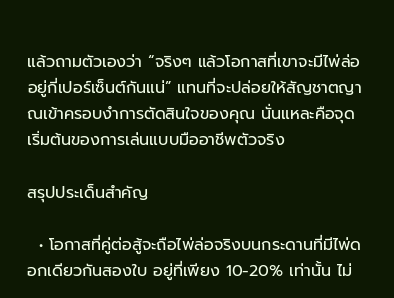แล้วถามตัวเองว่า “จริงๆ แล้วโอกาสที่เขาจะมีไพ่ล่ออยู่กี่เปอร์เซ็นต์กันแน่” แทนที่จะปล่อยให้สัญชาตญาณเข้าครอบงำการตัดสินใจของคุณ นั่นแหละคือจุดเริ่มต้นของการเล่นแบบมืออาชีพตัวจริง

สรุปประเด็นสำคัญ

  • โอกาสที่คู่ต่อสู้จะถือไพ่ล่อจริงบนกระดานที่มีไพ่ดอกเดียวกันสองใบ อยู่ที่เพียง 10-20% เท่านั้น ไม่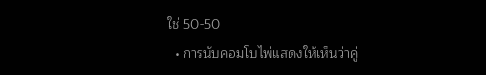ใช่ 50-50
  • การนับคอมโบไพ่แสดงให้เห็นว่าคู่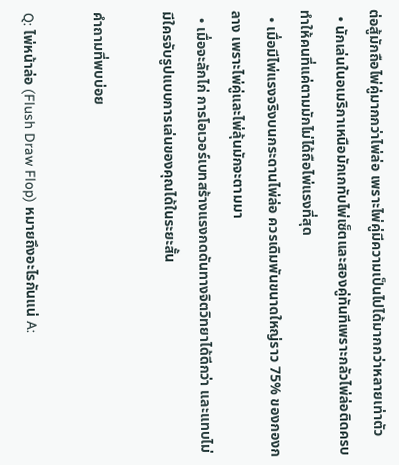ต่อสู้มักถือไพ่คู่มากกว่าไพ่ล่อ เพราะไพ่คู่มีความเป็นไปได้มากกว่าหลายเท่าตัว
  • นักเล่นในอเมริกาเหนือมักเกทับไพ่เซ็ตและสองคู่ทันทีเพราะกลัวไพ่ล่อติดครบ ทำให้คนที่แค่ตามมักไม่ได้ถือไพ่แรงที่สุด
  • เมื่อมีไพ่แรงจริงบนกระดานไพ่ล่อ ควรเดิมพันขนาดใหญ่ราว 75% ของกองกลาง เพราะไพ่คู่และไพ่ลุ้นมักจะตามมา
  • เมื่อจะลักไก่ การโอเวอร์เบทสร้างแรงกดดันทางจิตวิทยาได้ดีกว่า และแทบไม่มีใครจับรูปแบบการเล่นของคุณได้ในระยะสั้น

คำถามที่พบบ่อย

Q: ไพ่หน้าล่อ (Flush Draw Flop) หมายถึงอะไรกันแน่ A: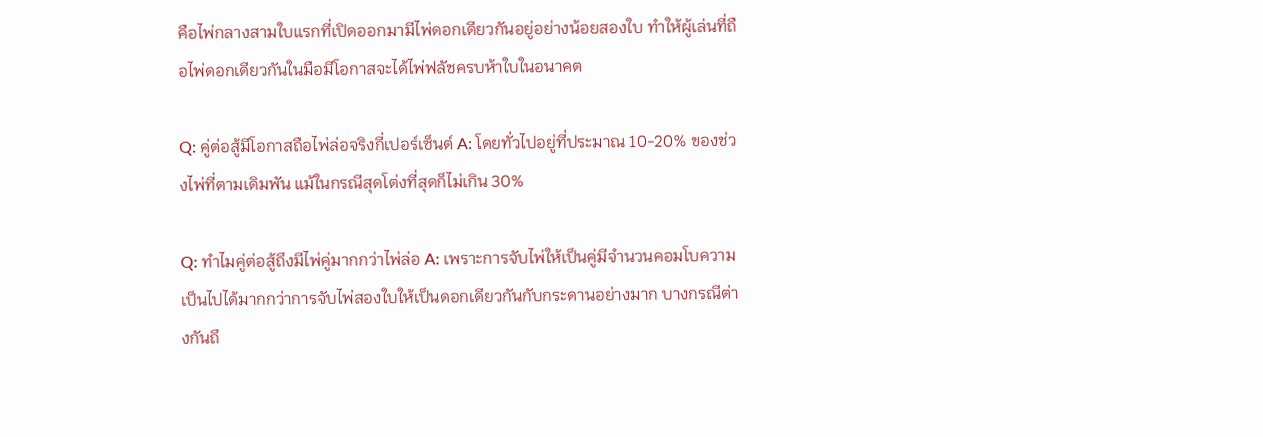คือไพ่กลางสามใบแรกที่เปิดออกมามีไพ่ดอกเดียวกันอยู่อย่างน้อยสองใบ ทำให้ผู้เล่นที่ถือไพ่ดอกเดียวกันในมือมีโอกาสจะได้ไพ่ฟลัชครบห้าใบในอนาคต

Q: คู่ต่อสู้มีโอกาสถือไพ่ล่อจริงกี่เปอร์เซ็นต์ A: โดยทั่วไปอยู่ที่ประมาณ 10-20% ของช่วงไพ่ที่ตามเดิมพัน แม้ในกรณีสุดโต่งที่สุดก็ไม่เกิน 30%

Q: ทำไมคู่ต่อสู้ถึงมีไพ่คู่มากกว่าไพ่ล่อ A: เพราะการจับไพ่ให้เป็นคู่มีจำนวนคอมโบความเป็นไปได้มากกว่าการจับไพ่สองใบให้เป็นดอกเดียวกันกับกระดานอย่างมาก บางกรณีต่างกันถึ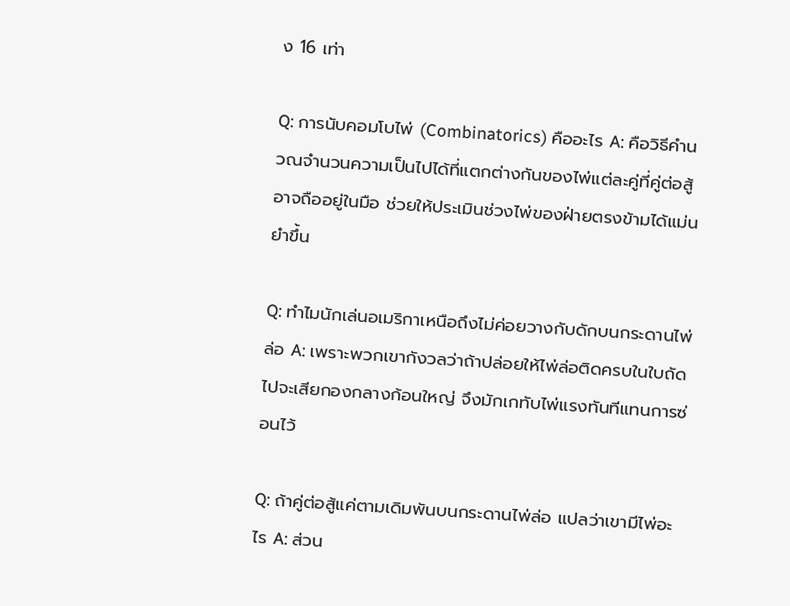ง 16 เท่า

Q: การนับคอมโบไพ่ (Combinatorics) คืออะไร A: คือวิธีคำนวณจำนวนความเป็นไปได้ที่แตกต่างกันของไพ่แต่ละคู่ที่คู่ต่อสู้อาจถืออยู่ในมือ ช่วยให้ประเมินช่วงไพ่ของฝ่ายตรงข้ามได้แม่นยำขึ้น

Q: ทำไมนักเล่นอเมริกาเหนือถึงไม่ค่อยวางกับดักบนกระดานไพ่ล่อ A: เพราะพวกเขากังวลว่าถ้าปล่อยให้ไพ่ล่อติดครบในใบถัดไปจะเสียกองกลางก้อนใหญ่ จึงมักเกทับไพ่แรงทันทีแทนการซ่อนไว้

Q: ถ้าคู่ต่อสู้แค่ตามเดิมพันบนกระดานไพ่ล่อ แปลว่าเขามีไพ่อะไร A: ส่วน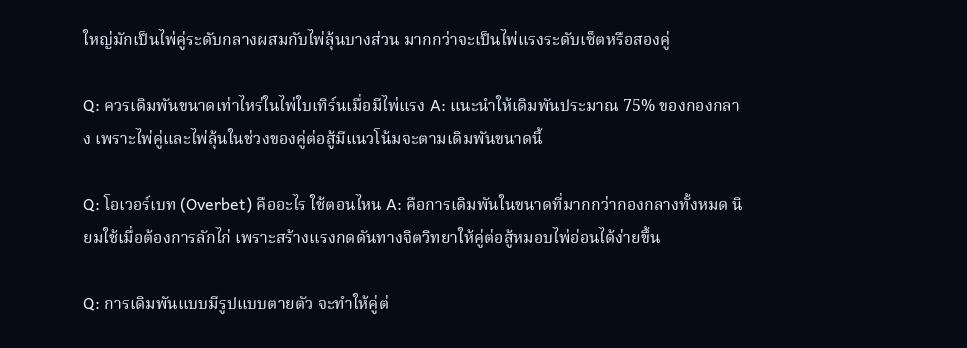ใหญ่มักเป็นไพ่คู่ระดับกลางผสมกับไพ่ลุ้นบางส่วน มากกว่าจะเป็นไพ่แรงระดับเซ็ตหรือสองคู่

Q: ควรเดิมพันขนาดเท่าไหร่ในไพ่ใบเทิร์นเมื่อมีไพ่แรง A: แนะนำให้เดิมพันประมาณ 75% ของกองกลาง เพราะไพ่คู่และไพ่ลุ้นในช่วงของคู่ต่อสู้มีแนวโน้มจะตามเดิมพันขนาดนี้

Q: โอเวอร์เบท (Overbet) คืออะไร ใช้ตอนไหน A: คือการเดิมพันในขนาดที่มากกว่ากองกลางทั้งหมด นิยมใช้เมื่อต้องการลักไก่ เพราะสร้างแรงกดดันทางจิตวิทยาให้คู่ต่อสู้หมอบไพ่อ่อนได้ง่ายขึ้น

Q: การเดิมพันแบบมีรูปแบบตายตัว จะทำให้คู่ต่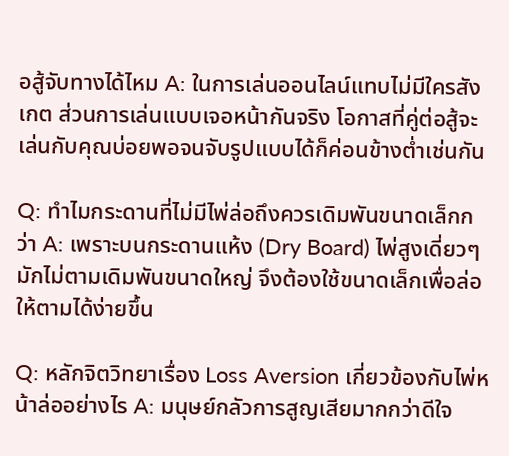อสู้จับทางได้ไหม A: ในการเล่นออนไลน์แทบไม่มีใครสังเกต ส่วนการเล่นแบบเจอหน้ากันจริง โอกาสที่คู่ต่อสู้จะเล่นกับคุณบ่อยพอจนจับรูปแบบได้ก็ค่อนข้างต่ำเช่นกัน

Q: ทำไมกระดานที่ไม่มีไพ่ล่อถึงควรเดิมพันขนาดเล็กกว่า A: เพราะบนกระดานแห้ง (Dry Board) ไพ่สูงเดี่ยวๆ มักไม่ตามเดิมพันขนาดใหญ่ จึงต้องใช้ขนาดเล็กเพื่อล่อให้ตามได้ง่ายขึ้น

Q: หลักจิตวิทยาเรื่อง Loss Aversion เกี่ยวข้องกับไพ่หน้าล่ออย่างไร A: มนุษย์กลัวการสูญเสียมากกว่าดีใจ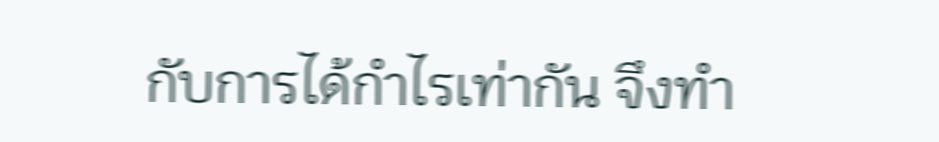กับการได้กำไรเท่ากัน จึงทำ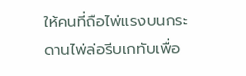ให้คนที่ถือไพ่แรงบนกระดานไพ่ล่อรีบเกทับเพื่อ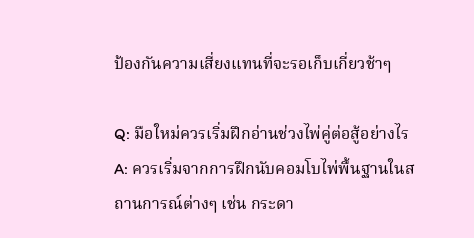ป้องกันความเสี่ยงแทนที่จะรอเก็บเกี่ยวช้าๆ

Q: มือใหม่ควรเริ่มฝึกอ่านช่วงไพ่คู่ต่อสู้อย่างไร A: ควรเริ่มจากการฝึกนับคอมโบไพ่พื้นฐานในสถานการณ์ต่างๆ เช่น กระดา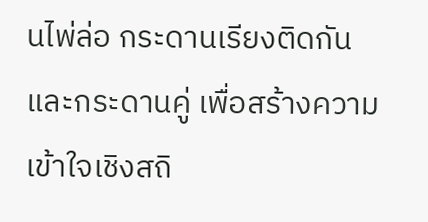นไพ่ล่อ กระดานเรียงติดกัน และกระดานคู่ เพื่อสร้างความเข้าใจเชิงสถิ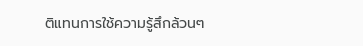ติแทนการใช้ความรู้สึกล้วนๆ